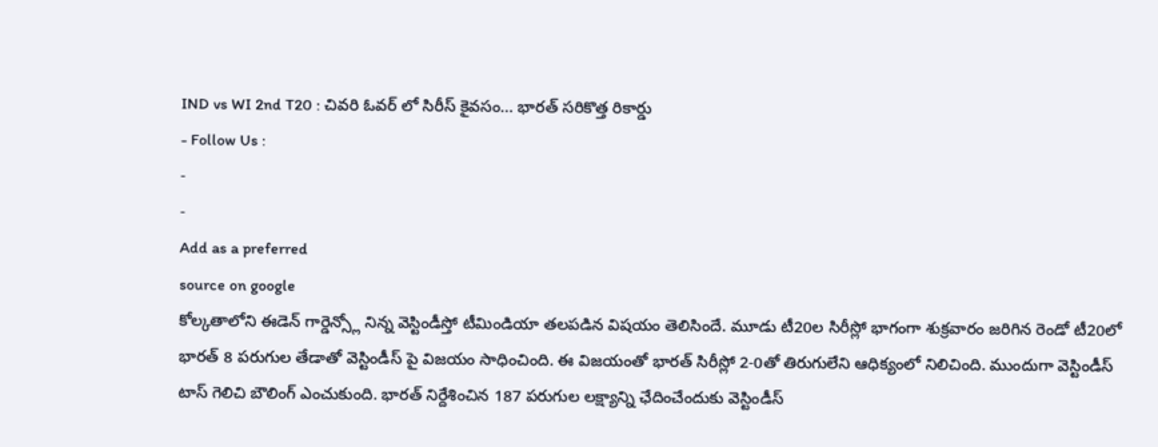IND vs WI 2nd T20 : చివరి ఓవర్ లో సిరీస్ కైవసం… భారత్ సరికొత్త రికార్డు
- Follow Us :
-
-
Add as a preferred
source on google
కోల్కతాలోని ఈడెన్ గార్డెన్స్లో నిన్న వెస్టిండీస్తో టీమిండియా తలపడిన విషయం తెలిసిందే. మూడు టీ20ల సిరీస్లో భాగంగా శుక్రవారం జరిగిన రెండో టీ20లో భారత్ 8 పరుగుల తేడాతో వెస్టిండీస్ పై విజయం సాధించింది. ఈ విజయంతో భారత్ సిరీస్లో 2-0తో తిరుగులేని ఆధిక్యంలో నిలిచింది. ముందుగా వెస్టిండీస్ టాస్ గెలిచి బౌలింగ్ ఎంచుకుంది. భారత్ నిర్దేశించిన 187 పరుగుల లక్ష్యాన్ని ఛేదించేందుకు వెస్టిండీస్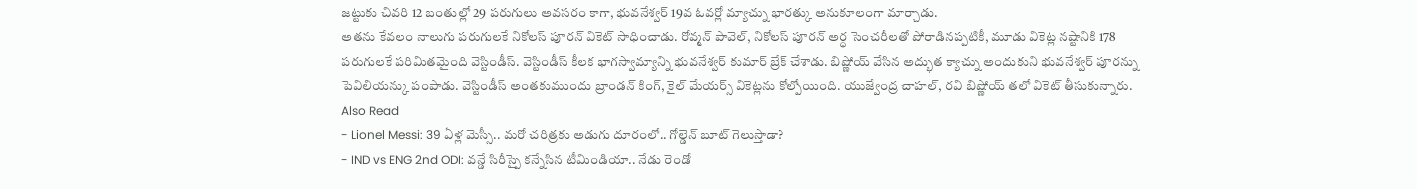జట్టుకు చివరి 12 బంతుల్లో 29 పరుగులు అవసరం కాగా, భువనేశ్వర్ 19వ ఓవర్లో మ్యాచ్ను భారత్కు అనుకూలంగా మార్చాడు.
అతను కేవలం నాలుగు పరుగులకే నికోలస్ పూరన్ వికెట్ సాధించాడు. రోవ్మన్ పావెల్, నికోలస్ పూరన్ అర్ధ సెంచరీలతో పోరాడినప్పటికీ, మూడు వికెట్ల నష్టానికి 178 పరుగులకే పరిమితమైంది వెస్టిండీస్. వెస్టిండీస్ కీలక భాగస్వామ్యాన్ని భువనేశ్వర్ కుమార్ బ్రేక్ చేశాడు. బిష్ణోయ్ వేసిన అద్భుత క్యాచ్ను అందుకుని భువనేశ్వర్ పూరన్ను పెవిలియన్కు పంపాడు. వెస్టిండీస్ అంతకుముందు బ్రాండన్ కింగ్, కైల్ మేయర్స్ వికెట్లను కోల్పోయింది. యుజ్వేంద్ర చాహల్, రవి బిష్ణోయ్ తలో వికెట్ తీసుకున్నారు.
Also Read
- Lionel Messi: 39 ఏళ్ల మెస్సీ.. మరో చరిత్రకు అడుగు దూరంలో.. గోల్డెన్ బూట్ గెలుస్తాడా?
- IND vs ENG 2nd ODI: వన్డే సిరీస్పై కన్నేసిన టీమిండియా.. నేడు రెండో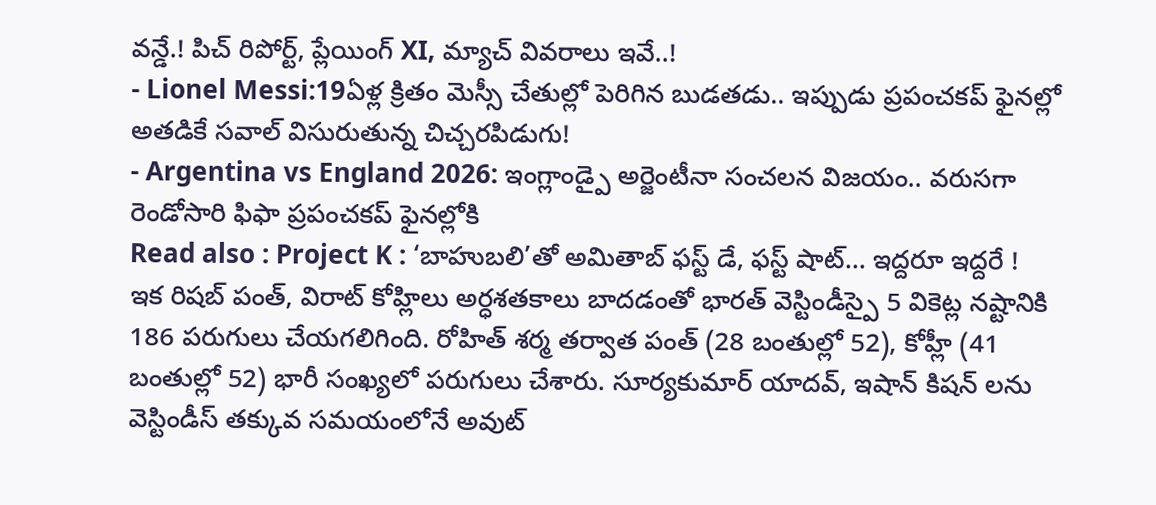వన్డే.! పిచ్ రిపోర్ట్, ప్లేయింగ్ XI, మ్యాచ్ వివరాలు ఇవే..!
- Lionel Messi:19ఏళ్ల క్రితం మెస్సీ చేతుల్లో పెరిగిన బుడతడు.. ఇప్పుడు ప్రపంచకప్ ఫైనల్లో అతడికే సవాల్ విసురుతున్న చిచ్చరపిడుగు!
- Argentina vs England 2026: ఇంగ్లాండ్పై అర్జెంటీనా సంచలన విజయం.. వరుసగా రెండోసారి ఫిఫా ప్రపంచకప్ ఫైనల్లోకి
Read also : Project K : ‘బాహుబలి’తో అమితాబ్ ఫస్ట్ డే, ఫస్ట్ షాట్… ఇద్దరూ ఇద్దరే !
ఇక రిషబ్ పంత్, విరాట్ కోహ్లిలు అర్ధశతకాలు బాదడంతో భారత్ వెస్టిండీస్పై 5 వికెట్ల నష్టానికి 186 పరుగులు చేయగలిగింది. రోహిత్ శర్మ తర్వాత పంత్ (28 బంతుల్లో 52), కోహ్లీ (41 బంతుల్లో 52) భారీ సంఖ్యలో పరుగులు చేశారు. సూర్యకుమార్ యాదవ్, ఇషాన్ కిషన్ లను వెస్టిండీస్ తక్కువ సమయంలోనే అవుట్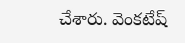చేశారు. వెంకటేష్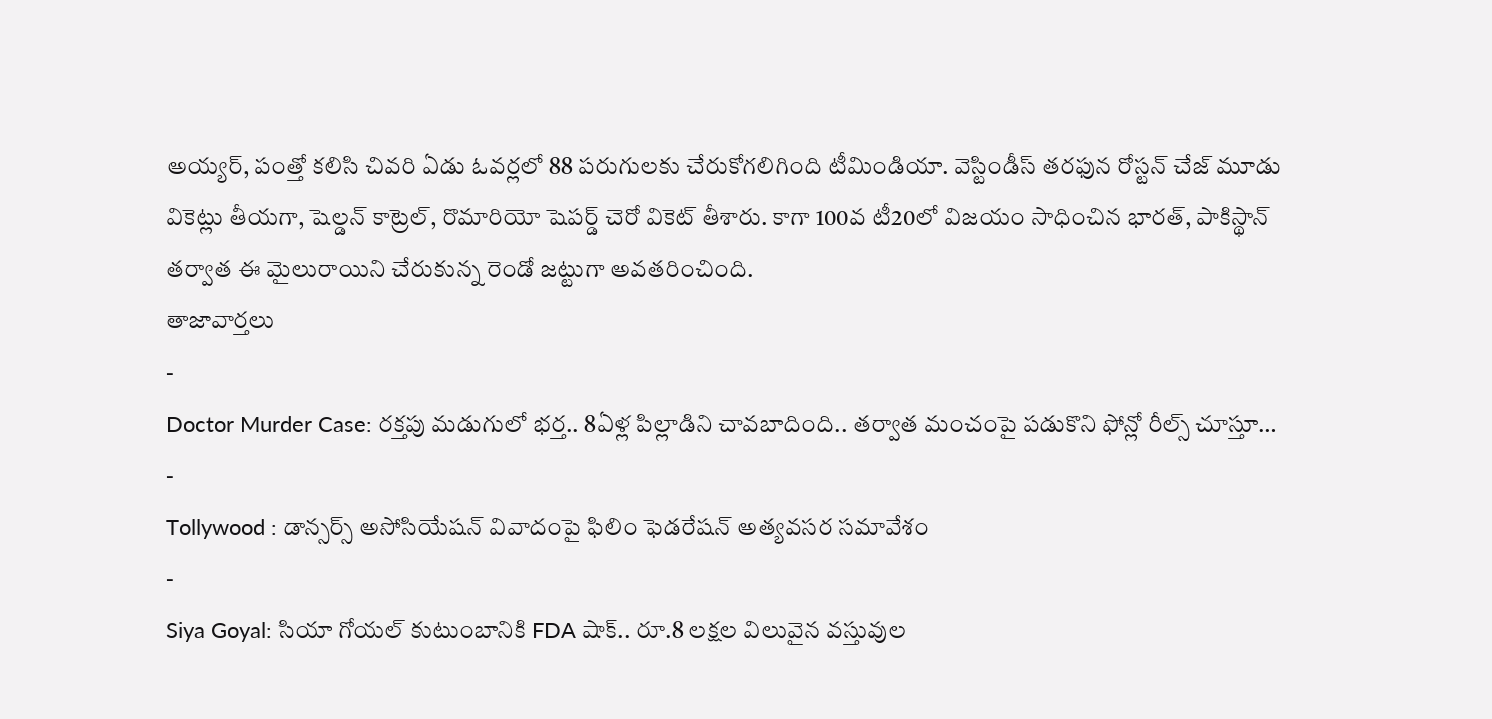అయ్యర్, పంత్తో కలిసి చివరి ఏడు ఓవర్లలో 88 పరుగులకు చేరుకోగలిగింది టీమిండియా. వెస్టిండీస్ తరఫున రోస్టన్ చేజ్ మూడు వికెట్లు తీయగా, షెల్డన్ కాట్రెల్, రొమారియో షెపర్డ్ చెరో వికెట్ తీశారు. కాగా 100వ టీ20లో విజయం సాధించిన భారత్, పాకిస్థాన్ తర్వాత ఈ మైలురాయిని చేరుకున్న రెండో జట్టుగా అవతరించింది.
తాజావార్తలు
-
Doctor Murder Case: రక్తపు మడుగులో భర్త.. 8ఏళ్ల పిల్లాడిని చావబాదింది.. తర్వాత మంచంపై పడుకొని ఫోన్లో రీల్స్ చూస్తూ…
-
Tollywood : డాన్సర్స్ అసోసియేషన్ వివాదంపై ఫిలిం ఫెడరేషన్ అత్యవసర సమావేశం
-
Siya Goyal: సియా గోయల్ కుటుంబానికి FDA షాక్.. రూ.8 లక్షల విలువైన వస్తువుల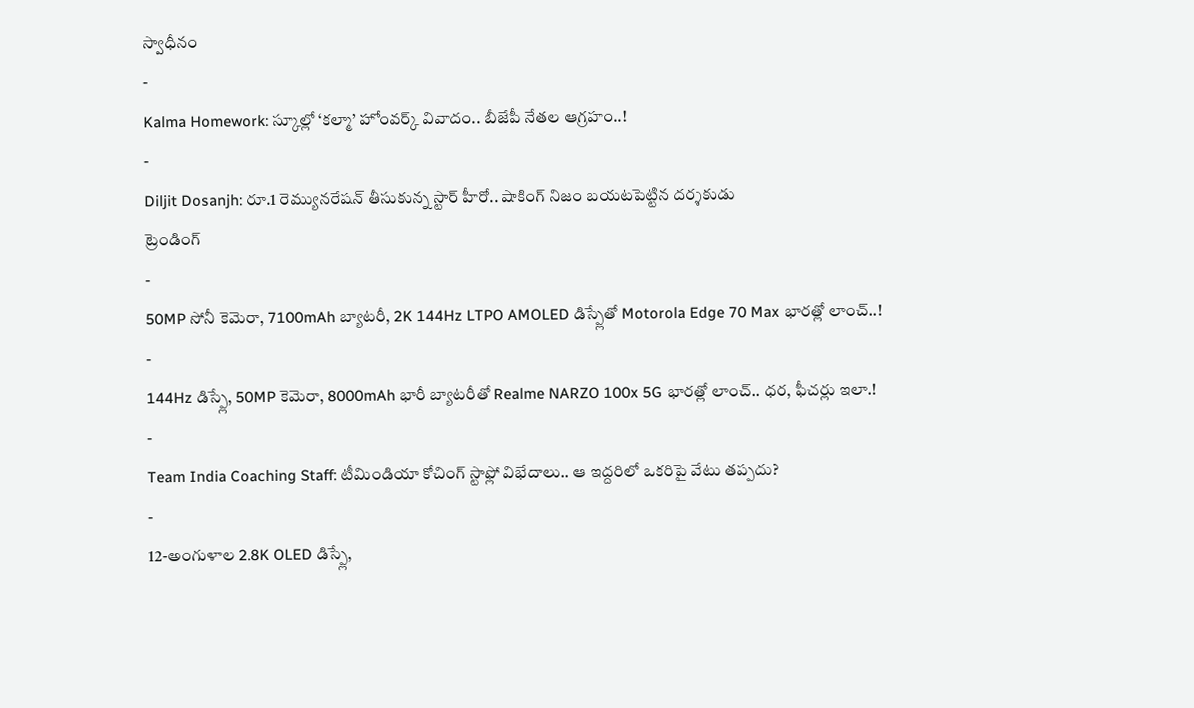స్వాధీనం
-
Kalma Homework: స్కూల్లో ‘కల్మా’ హోంవర్క్ వివాదం.. బీజేపీ నేతల ఆగ్రహం..!
-
Diljit Dosanjh: రూ.1 రెమ్యునరేషన్ తీసుకున్న స్టార్ హీరో.. షాకింగ్ నిజం బయటపెట్టిన దర్శకుడు
ట్రెండింగ్
-
50MP సోనీ కెమెరా, 7100mAh బ్యాటరీ, 2K 144Hz LTPO AMOLED డిస్ప్లేతో Motorola Edge 70 Max భారత్లో లాంచ్..!
-
144Hz డిస్ప్లే, 50MP కెమెరా, 8000mAh భారీ బ్యాటరీతో Realme NARZO 100x 5G భారత్లో లాంచ్.. ధర, ఫీచర్లు ఇలా.!
-
Team India Coaching Staff: టీమిండియా కోచింగ్ స్టాఫ్లో విభేదాలు.. ఆ ఇద్దరిలో ఒకరిపై వేటు తప్పదు?
-
12-అంగుళాల 2.8K OLED డిస్ప్లే,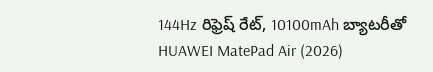144Hz రిఫ్రెష్ రేట్, 10100mAh బ్యాటరీతో HUAWEI MatePad Air (2026)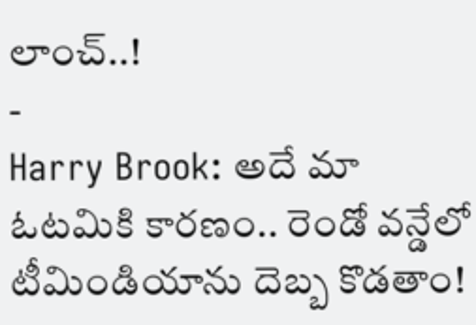లాంచ్..!
-
Harry Brook: అదే మా ఓటమికి కారణం.. రెండో వన్డేలో టీమిండియాను దెబ్బ కొడతాం!